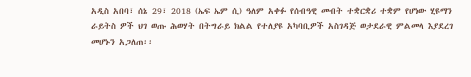አዲስ አበባ፣ ሰኔ 29፣ 2018 (ኤፍ ኤም ሲ) ዓለም አቀፉ የሰብዓዊ መብት ተቋርቋሪ ተቋም የሆነው ሂዩማን ራይትስ ዎች ህገ ወጡ ሕወሃት በትግራይ ክልል የተለያዩ አካባቢዎች አስገዳጅ ወታደራዊ ምልመላ እያደረገ መሆኑን አጋለጠ፡፡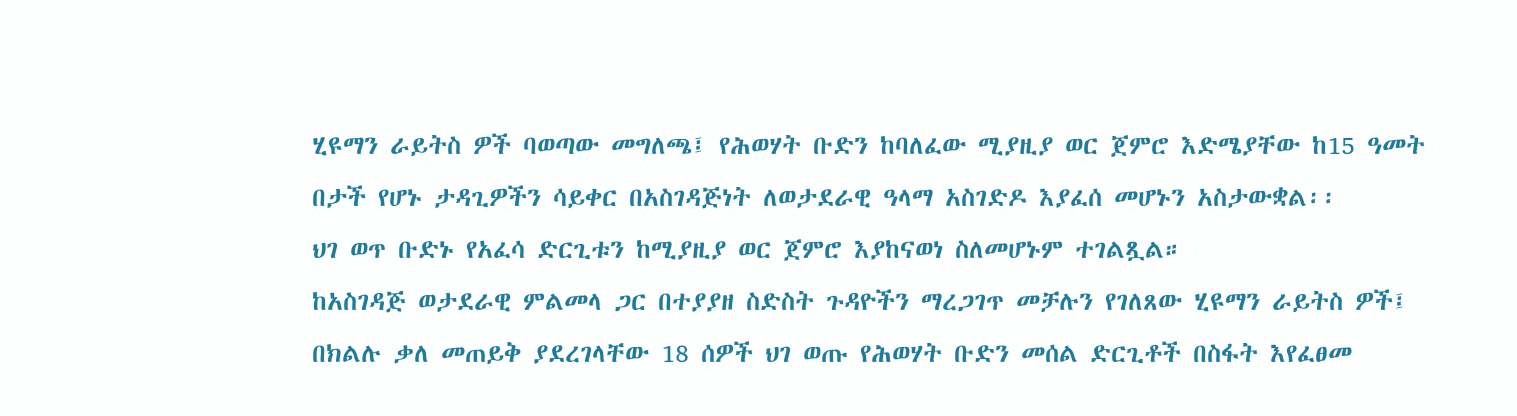ሂዩማን ራይትስ ዎች ባወጣው መግለጫ፤ የሕወሃት ቡድን ከባለፈው ሚያዚያ ወር ጀምሮ እድሜያቸው ከ15 ዓመት በታች የሆኑ ታዳጊዎችን ሳይቀር በአስገዳጅነት ለወታደራዊ ዓላማ አስገድዶ እያፈሰ መሆኑን አስታውቋል፡፡
ህገ ወጥ ቡድኑ የአፈሳ ድርጊቱን ከሚያዚያ ወር ጀምሮ እያከናወነ ስለመሆኑም ተገልጿል።
ከአስገዳጅ ወታደራዊ ምልመላ ጋር በተያያዘ ስድስት ጉዳዮችን ማረጋገጥ መቻሉን የገለጸው ሂዩማን ራይትስ ዎች፤ በክልሉ ቃለ መጠይቅ ያደረገላቸው 18 ሰዎች ህገ ወጡ የሕወሃት ቡድን መሰል ድርጊቶች በስፋት እየፈፀመ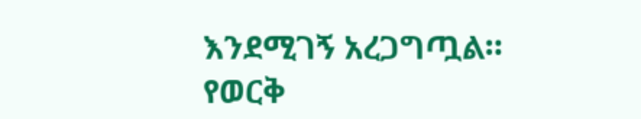እንደሚገኝ አረጋግጧል።
የወርቅ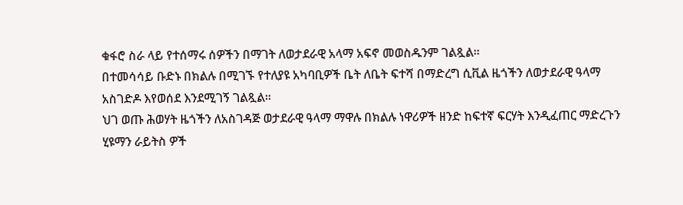ቁፋሮ ስራ ላይ የተሰማሩ ሰዎችን በማገት ለወታደራዊ አላማ አፍኖ መወስዱንም ገልጿል።
በተመሳሳይ ቡድኑ በክልሉ በሚገኙ የተለያዩ አካባቢዎች ቤት ለቤት ፍተሻ በማድረግ ሲቪል ዜጎችን ለወታደራዊ ዓላማ አስገድዶ እየወሰደ እንደሚገኝ ገልጿል፡፡
ህገ ወጡ ሕወሃት ዜጎችን ለአስገዳጅ ወታደራዊ ዓላማ ማዋሉ በክልሉ ነዋሪዎች ዘንድ ከፍተኛ ፍርሃት እንዲፈጠር ማድረጉን ሂዩማን ራይትስ ዎች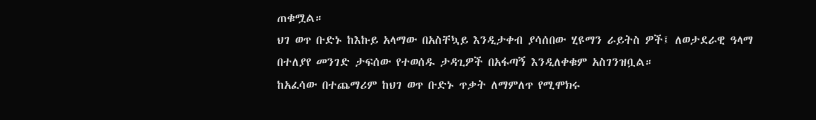ጠቁሟል።
ህገ ወጥ ቡድኑ ከእኩይ አላማው በአስቸኳይ እንዲታቀብ ያሳሰበው ሂዩማን ራይትስ ዎች፤ ለወታደራዊ ዓላማ በተለያየ መንገድ ታፍሰው የተወሰዱ ታዳጊዎች በአፋጣኝ እንዲለቀቁም አስገንዝቧል።
ከአፈሳው በተጨማሪም ከህገ ወጥ ቡድኑ ጥቃት ለማምለጥ የሚሞክሩ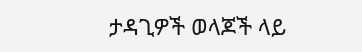ታዳጊዎች ወላጆች ላይ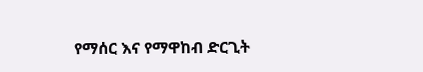የማሰር እና የማዋከብ ድርጊት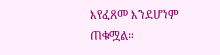እየፈጸመ እንደሆነም ጠቁሟል።